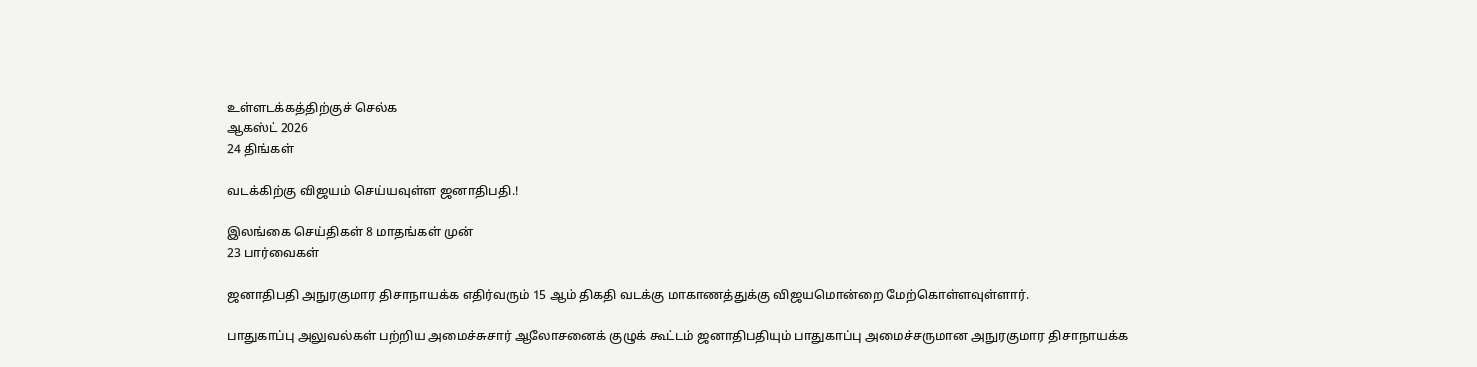உள்ளடக்கத்திற்குச் செல்க
ஆகஸ்ட் 2026
24 திங்கள்

வடக்கிற்கு விஜயம் செய்யவுள்ள ஜனாதிபதி.!

இலங்கை செய்திகள் 8 மாதங்கள் முன்
23 பார்வைகள்

ஜனாதிபதி அநுரகுமார திசாநாயக்க எதிர்வரும் 15 ஆம் திகதி வடக்கு மாகாணத்துக்கு விஜயமொன்றை மேற்கொள்ளவுள்ளார்.

பாதுகாப்பு அலுவல்கள் பற்றிய அமைச்சுசார் ஆலோசனைக் குழுக் கூட்டம் ஜனாதிபதியும் பாதுகாப்பு அமைச்சருமான அநுரகுமார திசாநாயக்க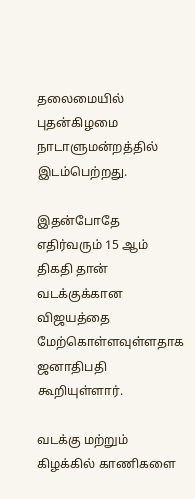தலைமையில் புதன்கிழமை நாடாளுமன்றத்தில் இடம்பெற்றது.

இதன்போதே எதிர்வரும் 15 ஆம் திகதி தான் வடக்குக்கான விஜயத்தை மேற்கொள்ளவுள்ளதாக ஜனாதிபதி கூறியுள்ளார்.

வடக்கு மற்றும் கிழக்கில் காணிகளை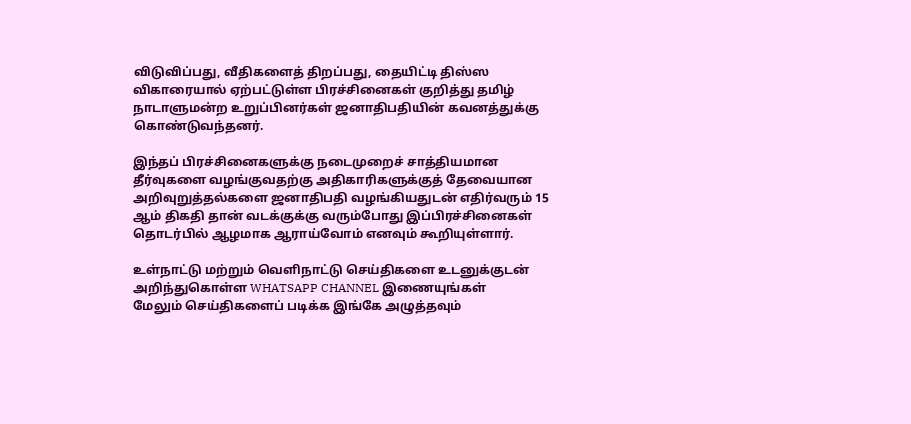விடுவிப்பது, வீதிகளைத் திறப்பது, தையிட்டி திஸ்ஸ விகாரையால் ஏற்பட்டுள்ள பிரச்சினைகள் குறித்து தமிழ் நாடாளுமன்ற உறுப்பினர்கள் ஜனாதிபதியின் கவனத்துக்கு கொண்டுவந்தனர்.

இந்தப் பிரச்சினைகளுக்கு நடைமுறைச் சாத்தியமான தீர்வுகளை வழங்குவதற்கு அதிகாரிகளுக்குத் தேவையான அறிவுறுத்தல்களை ஜனாதிபதி வழங்கியதுடன் எதிர்வரும் 15 ஆம் திகதி தான் வடக்குக்கு வரும்போது இப்பிரச்சினைகள் தொடர்பில் ஆழமாக ஆராய்வோம் எனவும் கூறியுள்ளார்.

உள்நாட்டு மற்றும் வெளிநாட்டு செய்திகளை உடனுக்குடன் அறிந்துகொள்ள WHATSAPP CHANNEL இணையுங்கள்
மேலும் செய்திகளைப் படிக்க இங்கே அழுத்தவும்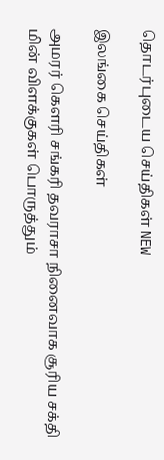தொடர்புடைய செய்திகள் NEW

இலங்கை செய்திகள்

அமரர் கௌரி சங்கரி தவராசா நினைவாக சூரிய சக்தி மின் விளக்குகள் பொருத்தும்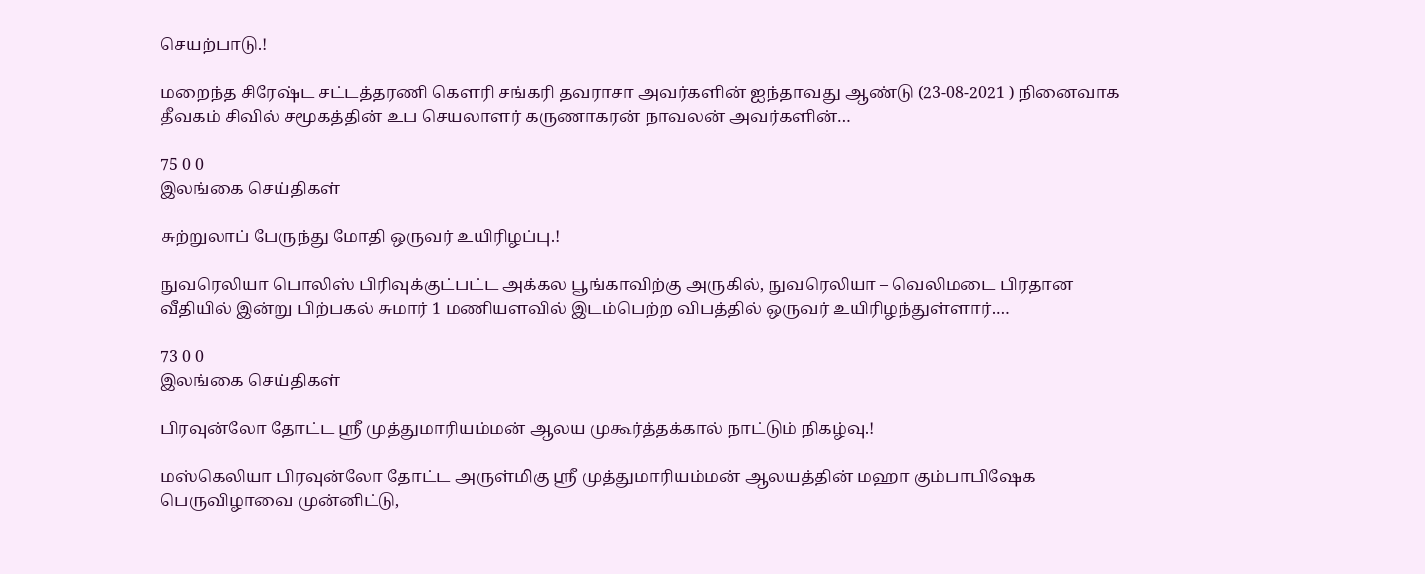செயற்பாடு.!

மறைந்த சிரேஷ்ட சட்டத்தரணி கௌரி சங்கரி தவராசா அவர்களின் ஐந்தாவது ஆண்டு (23-08-2021 ) நினைவாக தீவகம் சிவில் சமூகத்தின் உப செயலாளர் கருணாகரன் நாவலன் அவர்களின்…

75 0 0
இலங்கை செய்திகள்

சுற்றுலாப் பேருந்து மோதி ஒருவர் உயிரிழப்பு.!

நுவரெலியா பொலிஸ் பிரிவுக்குட்பட்ட அக்கல பூங்காவிற்கு அருகில், நுவரெலியா – வெலிமடை பிரதான வீதியில் இன்று பிற்பகல் சுமார் 1 மணியளவில் இடம்பெற்ற விபத்தில் ஒருவர் உயிரிழந்துள்ளார்.…

73 0 0
இலங்கை செய்திகள்

பிரவுன்லோ தோட்ட ஸ்ரீ முத்துமாரியம்மன் ஆலய முகூர்த்தக்கால் நாட்டும் நிகழ்வு.!

மஸ்கெலியா பிரவுன்லோ தோட்ட அருள்மிகு ஸ்ரீ முத்துமாரியம்மன் ஆலயத்தின் மஹா கும்பாபிஷேக பெருவிழாவை முன்னிட்டு,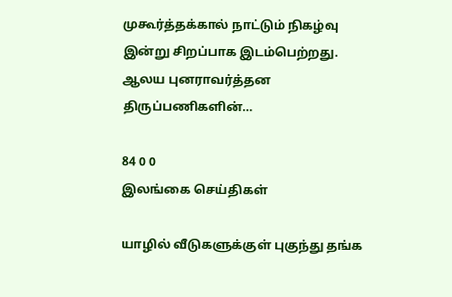முகூர்த்தக்கால் நாட்டும் நிகழ்வு இன்று சிறப்பாக இடம்பெற்றது. ஆலய புனராவர்த்தன திருப்பணிகளின்…

84 0 0
இலங்கை செய்திகள்

யாழில் வீடுகளுக்குள் புகுந்து தங்க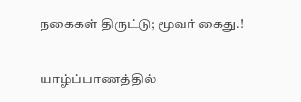நகைகள் திருட்டு; மூவர் கைது.!

யாழ்ப்பாணத்தில்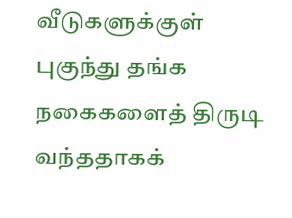வீடுகளுக்குள் புகுந்து தங்க நகைகளைத் திருடி வந்ததாகக்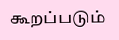கூறப்படும்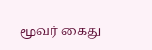மூவர் கைது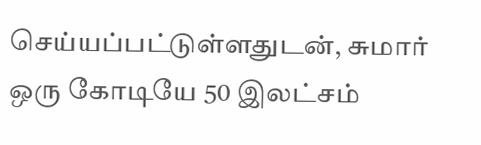செய்யப்பட்டுள்ளதுடன், சுமார் ஒரு கோடியே 50 இலட்சம்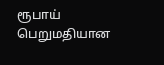ரூபாய் பெறுமதியான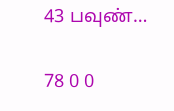43 பவுண்…

78 0 0